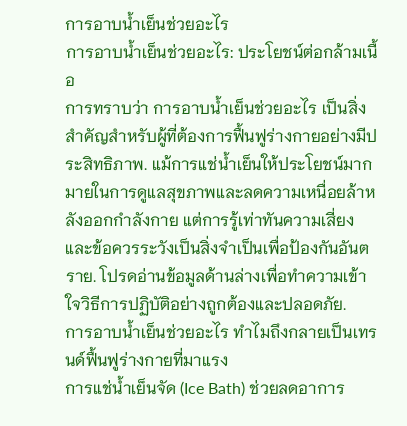การอาบน้ำเย็นช่วยอะไร
การอาบน้ำเย็นช่วยอะไร: ประโยชน์ต่อกล้ามเนื้อ
การทราบว่า การอาบน้ำเย็นช่วยอะไร เป็นสิ่งสำคัญสำหรับผู้ที่ต้องการฟื้นฟูร่างกายอย่างมีประสิทธิภาพ. แม้การแช่น้ำเย็นให้ประโยชน์มากมายในการดูแลสุขภาพและลดความเหนื่อยล้าหลังออกกำลังกาย แต่การรู้เท่าทันความเสี่ยงและข้อควรระวังเป็นสิ่งจำเป็นเพื่อป้องกันอันตราย. โปรดอ่านข้อมูลด้านล่างเพื่อทำความเข้าใจวิธีการปฏิบัติอย่างถูกต้องและปลอดภัย.
การอาบน้ำเย็นช่วยอะไร ทำไมถึงกลายเป็นเทรนด์ฟื้นฟูร่างกายที่มาแรง
การแช่น้ำเย็นจัด (Ice Bath) ช่วยลดอาการ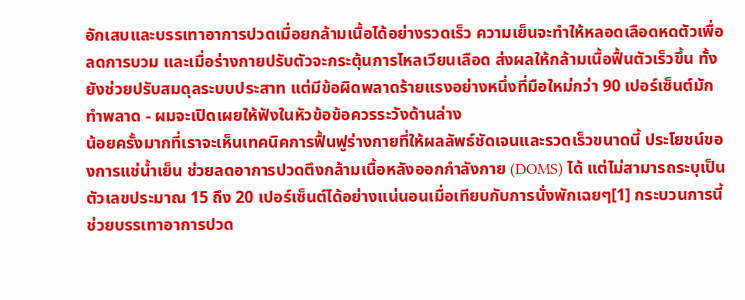อักเสบและบรรเทาอาการปวดเมื่อยกล้ามเนื้อได้อย่างรวดเร็ว ความเย็นจะทำให้หลอดเลือดหดตัวเพื่อลดการบวม และเมื่อร่างกายปรับตัวจะกระตุ้นการไหลเวียนเลือด ส่งผลให้กล้ามเนื้อฟื้นตัวเร็วขึ้น ทั้งยังช่วยปรับสมดุลระบบประสาท แต่มีข้อผิดพลาดร้ายแรงอย่างหนึ่งที่มือใหม่กว่า 90 เปอร์เซ็นต์มักทำพลาด - ผมจะเปิดเผยให้ฟังในหัวข้อข้อควรระวังด้านล่าง
น้อยครั้งมากที่เราจะเห็นเทคนิคการฟื้นฟูร่างกายที่ให้ผลลัพธ์ชัดเจนและรวดเร็วขนาดนี้ ประโยชน์ของการแช่น้ำเย็น ช่วยลดอาการปวดตึงกล้ามเนื้อหลังออกกำลังกาย (DOMS) ได้ แต่ไม่สามารถระบุเป็นตัวเลขประมาณ 15 ถึง 20 เปอร์เซ็นต์ได้อย่างแน่นอนเมื่อเทียบกับการนั่งพักเฉยๆ[1] กระบวนการนี้ช่วยบรรเทาอาการปวด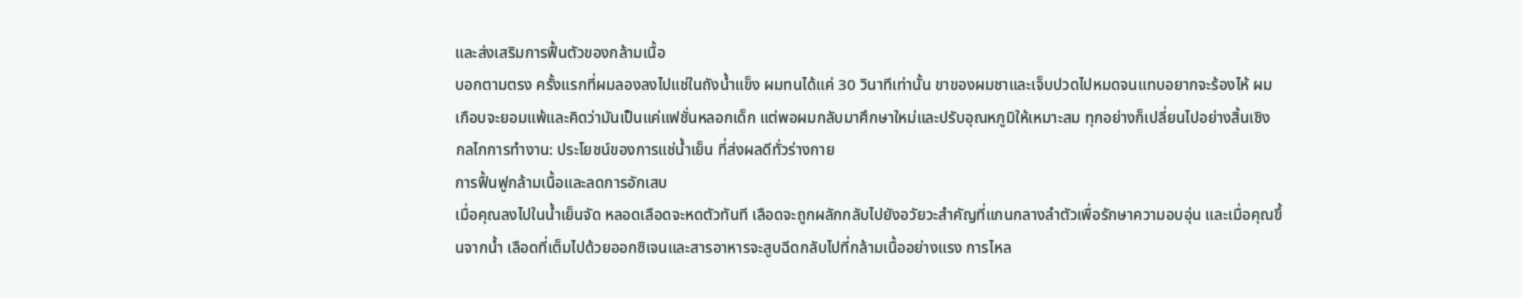และส่งเสริมการฟื้นตัวของกล้ามเนื้อ
บอกตามตรง ครั้งแรกที่ผมลองลงไปแช่ในถังน้ำแข็ง ผมทนได้แค่ 30 วินาทีเท่านั้น ขาของผมชาและเจ็บปวดไปหมดจนแทบอยากจะร้องไห้ ผมเกือบจะยอมแพ้และคิดว่ามันเป็นแค่แฟชั่นหลอกเด็ก แต่พอผมกลับมาศึกษาใหม่และปรับอุณหภูมิให้เหมาะสม ทุกอย่างก็เปลี่ยนไปอย่างสิ้นเชิง
กลไกการทำงาน: ประโยชน์ของการแช่น้ำเย็น ที่ส่งผลดีทั่วร่างกาย
การฟื้นฟูกล้ามเนื้อและลดการอักเสบ
เมื่อคุณลงไปในน้ำเย็นจัด หลอดเลือดจะหดตัวทันที เลือดจะถูกผลักกลับไปยังอวัยวะสำคัญที่แกนกลางลำตัวเพื่อรักษาความอบอุ่น และเมื่อคุณขึ้นจากน้ำ เลือดที่เต็มไปด้วยออกซิเจนและสารอาหารจะสูบฉีดกลับไปที่กล้ามเนื้ออย่างแรง การไหล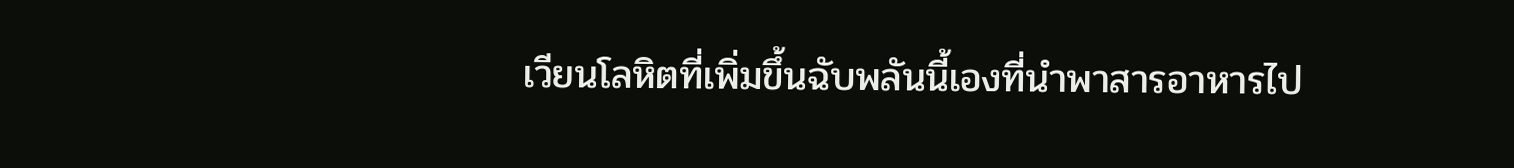เวียนโลหิตที่เพิ่มขึ้นฉับพลันนี้เองที่นำพาสารอาหารไป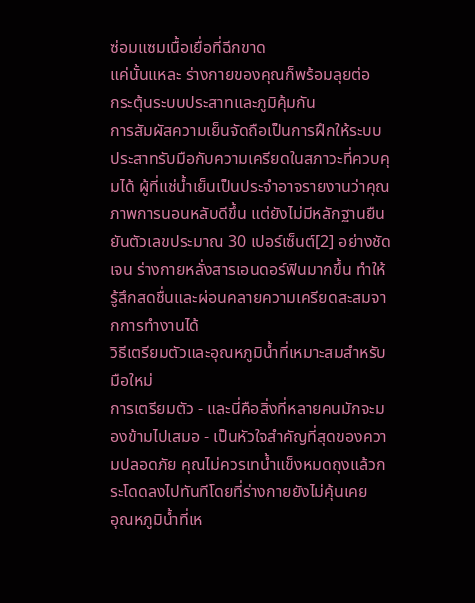ซ่อมแซมเนื้อเยื่อที่ฉีกขาด
แค่นั้นแหละ ร่างกายของคุณก็พร้อมลุยต่อ
กระตุ้นระบบประสาทและภูมิคุ้มกัน
การสัมผัสความเย็นจัดถือเป็นการฝึกให้ระบบประสาทรับมือกับความเครียดในสภาวะที่ควบคุมได้ ผู้ที่แช่น้ำเย็นเป็นประจำอาจรายงานว่าคุณภาพการนอนหลับดีขึ้น แต่ยังไม่มีหลักฐานยืนยันตัวเลขประมาณ 30 เปอร์เซ็นต์[2] อย่างชัดเจน ร่างกายหลั่งสารเอนดอร์ฟินมากขึ้น ทำให้รู้สึกสดชื่นและผ่อนคลายความเครียดสะสมจากการทำงานได้
วิธีเตรียมตัวและอุณหภูมิน้ำที่เหมาะสมสำหรับมือใหม่
การเตรียมตัว - และนี่คือสิ่งที่หลายคนมักจะมองข้ามไปเสมอ - เป็นหัวใจสำคัญที่สุดของความปลอดภัย คุณไม่ควรเทน้ำแข็งหมดถุงแล้วกระโดดลงไปทันทีโดยที่ร่างกายยังไม่คุ้นเคย
อุณหภูมิน้ำที่เห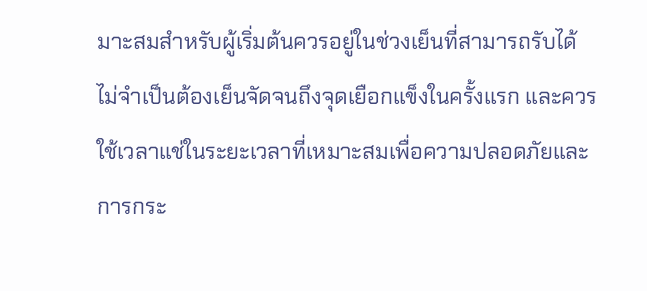มาะสมสำหรับผู้เริ่มต้นควรอยู่ในช่วงเย็นที่สามารถรับได้ ไม่จำเป็นต้องเย็นจัดจนถึงจุดเยือกแข็งในครั้งแรก และควรใช้เวลาแช่ในระยะเวลาที่เหมาะสมเพื่อความปลอดภัยและการกระ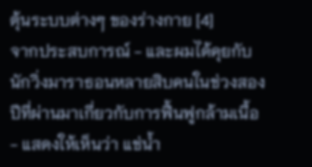ตุ้นระบบต่างๆ ของร่างกาย [4]
จากประสบการณ์ - และผมได้คุยกับนักวิ่งมาราธอนหลายสิบคนในช่วงสองปีที่ผ่านมาเกี่ยวกับการฟื้นฟูกล้ามเนื้อ - แสดงให้เห็นว่า แช่น้ำ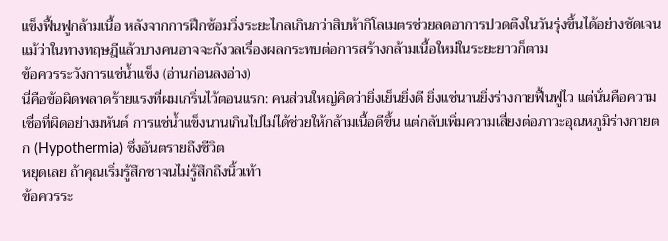แข็งฟื้นฟูกล้ามเนื้อ หลังจากการฝึกซ้อมวิ่งระยะไกลเกินกว่าสิบห้ากิโลเมตรช่วยลดอาการปวดตึงในวันรุ่งขึ้นได้อย่างชัดเจน แม้ว่าในทางทฤษฎีแล้วบางคนอาจจะกังวลเรื่องผลกระทบต่อการสร้างกล้ามเนื้อใหม่ในระยะยาวก็ตาม
ข้อควรระวังการแช่น้ำแข็ง (อ่านก่อนลงอ่าง)
นี่คือข้อผิดพลาดร้ายแรงที่ผมเกริ่นไว้ตอนแรก: คนส่วนใหญ่คิดว่ายิ่งเย็นยิ่งดี ยิ่งแช่นานยิ่งร่างกายฟื้นฟูไว แต่นั่นคือความเชื่อที่ผิดอย่างมหันต์ การแช่น้ำแข็งนานเกินไปไม่ได้ช่วยให้กล้ามเนื้อดีขึ้น แต่กลับเพิ่มความเสี่ยงต่อภาวะอุณหภูมิร่างกายตก (Hypothermia) ซึ่งอันตรายถึงชีวิต
หยุดเลย ถ้าคุณเริ่มรู้สึกชาจนไม่รู้สึกถึงนิ้วเท้า
ข้อควรระ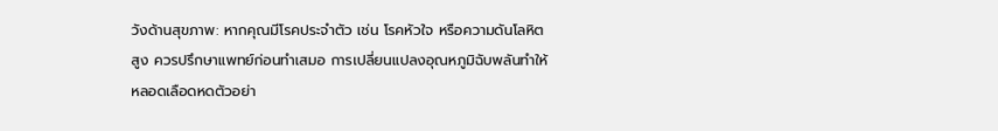วังด้านสุขภาพ: หากคุณมีโรคประจำตัว เช่น โรคหัวใจ หรือความดันโลหิตสูง ควรปรึกษาแพทย์ก่อนทำเสมอ การเปลี่ยนแปลงอุณหภูมิฉับพลันทำให้หลอดเลือดหดตัวอย่า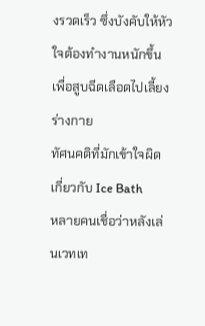งรวดเร็ว ซึ่งบังคับให้หัวใจต้องทำงานหนักขึ้นเพื่อสูบฉีดเลือดไปเลี้ยงร่างกาย
ทัศนคติที่มักเข้าใจผิดเกี่ยวกับ Ice Bath
หลายคนเชื่อว่าหลังเล่นเวทเท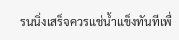รนนิ่งเสร็จควรแช่น้ำแข็งทันทีเพื่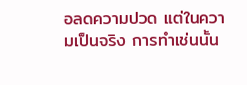อลดความปวด แต่ในความเป็นจริง การทำเช่นนั้น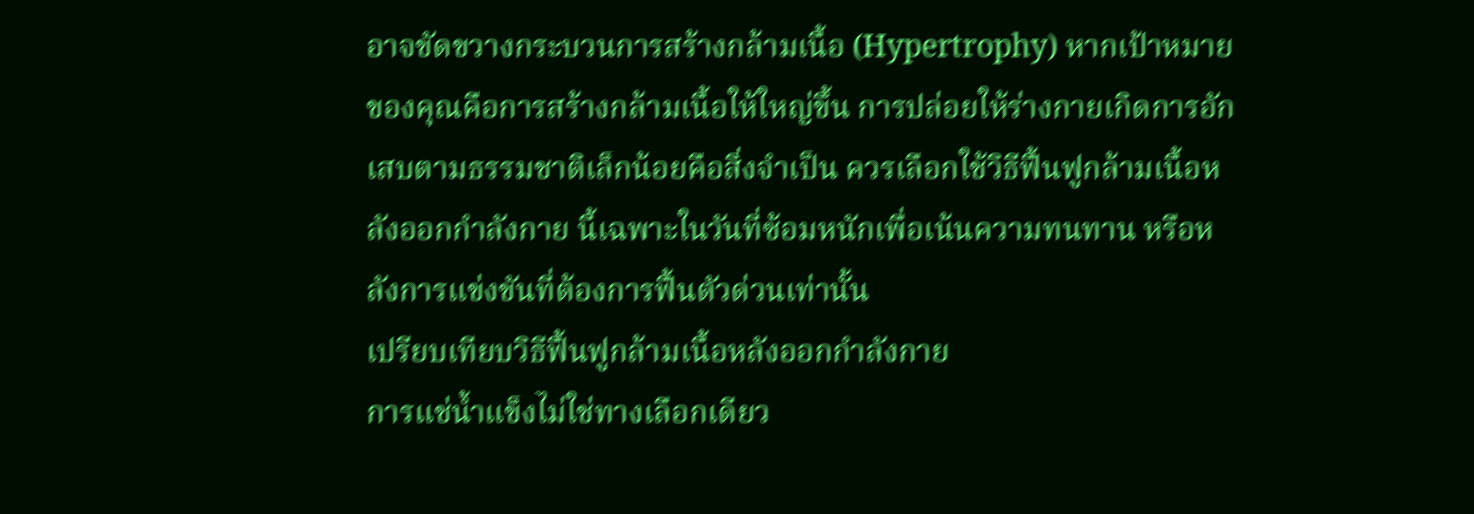อาจขัดขวางกระบวนการสร้างกล้ามเนื้อ (Hypertrophy) หากเป้าหมายของคุณคือการสร้างกล้ามเนื้อให้ใหญ่ขึ้น การปล่อยให้ร่างกายเกิดการอักเสบตามธรรมชาติเล็กน้อยคือสิ่งจำเป็น ควรเลือกใช้วิธีฟื้นฟูกล้ามเนื้อหลังออกกำลังกาย นี้เฉพาะในวันที่ซ้อมหนักเพื่อเน้นความทนทาน หรือหลังการแข่งขันที่ต้องการฟื้นตัวด่วนเท่านั้น
เปรียบเทียบวิธีฟื้นฟูกล้ามเนื้อหลังออกกำลังกาย
การแช่น้ำแข็งไม่ใช่ทางเลือกเดียว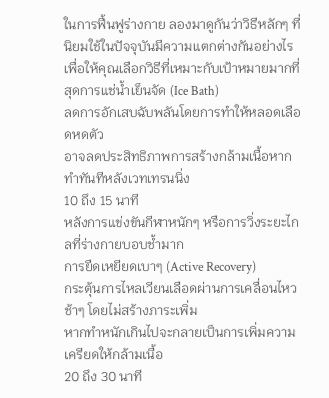ในการฟื้นฟูร่างกาย ลองมาดูกันว่าวิธีหลักๆ ที่นิยมใช้ในปัจจุบันมีความแตกต่างกันอย่างไร เพื่อให้คุณเลือกวิธีที่เหมาะกับเป้าหมายมากที่สุดการแช่น้ำเย็นจัด (Ice Bath)
ลดการอักเสบฉับพลันโดยการทำให้หลอดเลือดหดตัว
อาจลดประสิทธิภาพการสร้างกล้ามเนื้อหากทำทันทีหลังเวทเทรนนิ่ง
10 ถึง 15 นาที
หลังการแข่งขันกีฬาหนักๆ หรือการวิ่งระยะไกลที่ร่างกายบอบช้ำมาก
การยืดเหยียดเบาๆ (Active Recovery)
กระตุ้นการไหลเวียนเลือดผ่านการเคลื่อนไหวช้าๆ โดยไม่สร้างภาระเพิ่ม
หากทำหนักเกินไปจะกลายเป็นการเพิ่มความเครียดให้กล้ามเนื้อ
20 ถึง 30 นาที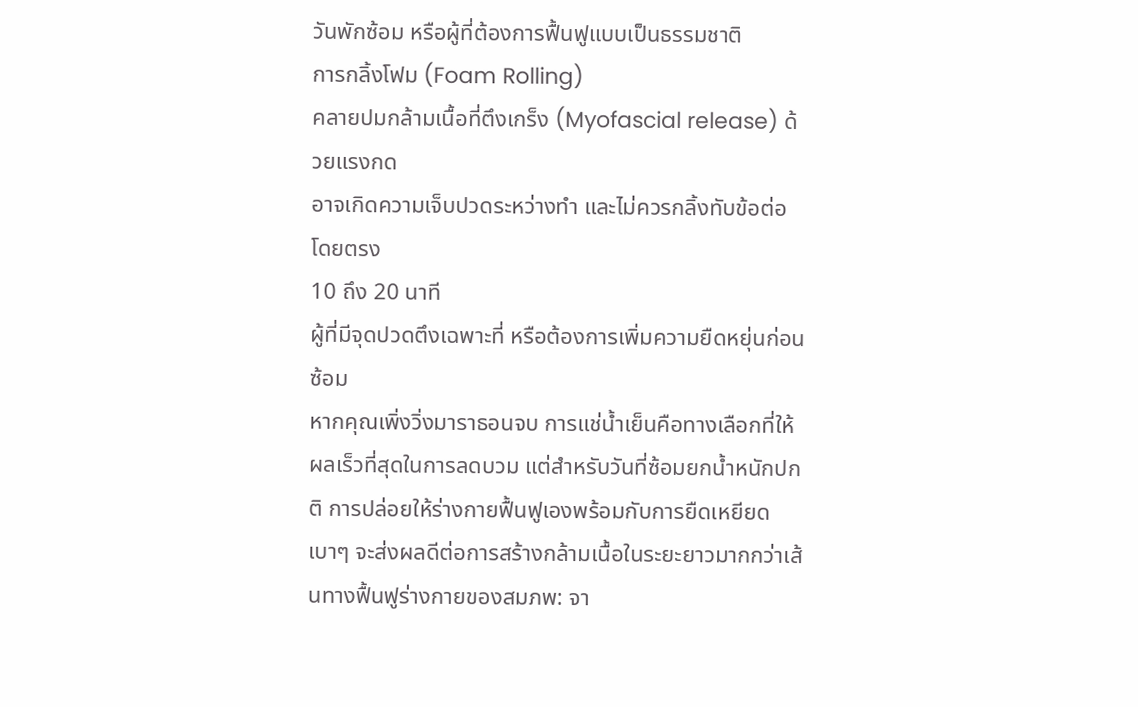วันพักซ้อม หรือผู้ที่ต้องการฟื้นฟูแบบเป็นธรรมชาติ
การกลิ้งโฟม (Foam Rolling)
คลายปมกล้ามเนื้อที่ตึงเกร็ง (Myofascial release) ด้วยแรงกด
อาจเกิดความเจ็บปวดระหว่างทำ และไม่ควรกลิ้งทับข้อต่อโดยตรง
10 ถึง 20 นาที
ผู้ที่มีจุดปวดตึงเฉพาะที่ หรือต้องการเพิ่มความยืดหยุ่นก่อนซ้อม
หากคุณเพิ่งวิ่งมาราธอนจบ การแช่น้ำเย็นคือทางเลือกที่ให้ผลเร็วที่สุดในการลดบวม แต่สำหรับวันที่ซ้อมยกน้ำหนักปกติ การปล่อยให้ร่างกายฟื้นฟูเองพร้อมกับการยืดเหยียดเบาๆ จะส่งผลดีต่อการสร้างกล้ามเนื้อในระยะยาวมากกว่าเส้นทางฟื้นฟูร่างกายของสมภพ: จา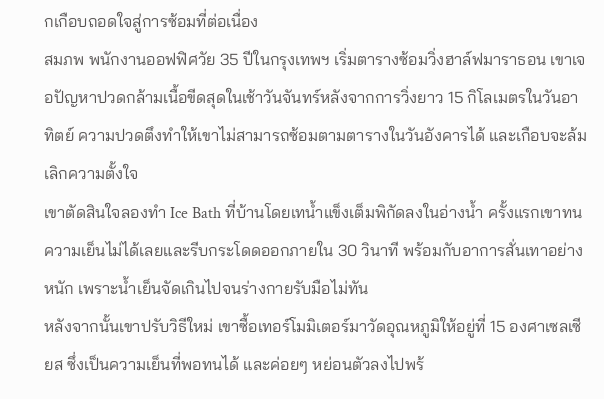กเกือบถอดใจสู่การซ้อมที่ต่อเนื่อง
สมภพ พนักงานออฟฟิศวัย 35 ปีในกรุงเทพฯ เริ่มตารางซ้อมวิ่งฮาล์ฟมาราธอน เขาเจอปัญหาปวดกล้ามเนื้อขีดสุดในเช้าวันจันทร์หลังจากการวิ่งยาว 15 กิโลเมตรในวันอาทิตย์ ความปวดตึงทำให้เขาไม่สามารถซ้อมตามตารางในวันอังคารได้ และเกือบจะล้มเลิกความตั้งใจ
เขาตัดสินใจลองทำ Ice Bath ที่บ้านโดยเทน้ำแข็งเต็มพิกัดลงในอ่างน้ำ ครั้งแรกเขาทนความเย็นไม่ได้เลยและรีบกระโดดออกภายใน 30 วินาที พร้อมกับอาการสั่นเทาอย่างหนัก เพราะน้ำเย็นจัดเกินไปจนร่างกายรับมือไม่ทัน
หลังจากนั้นเขาปรับวิธีใหม่ เขาซื้อเทอร์โมมิเตอร์มาวัดอุณหภูมิให้อยู่ที่ 15 องศาเซลเซียส ซึ่งเป็นความเย็นที่พอทนได้ และค่อยๆ หย่อนตัวลงไปพร้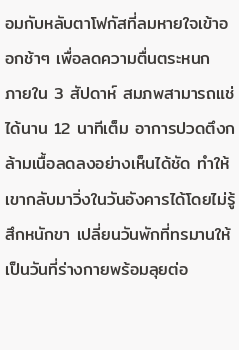อมกับหลับตาโฟกัสที่ลมหายใจเข้าออกช้าๆ เพื่อลดความตื่นตระหนก
ภายใน 3 สัปดาห์ สมภพสามารถแช่ได้นาน 12 นาทีเต็ม อาการปวดตึงกล้ามเนื้อลดลงอย่างเห็นได้ชัด ทำให้เขากลับมาวิ่งในวันอังคารได้โดยไม่รู้สึกหนักขา เปลี่ยนวันพักที่ทรมานให้เป็นวันที่ร่างกายพร้อมลุยต่อ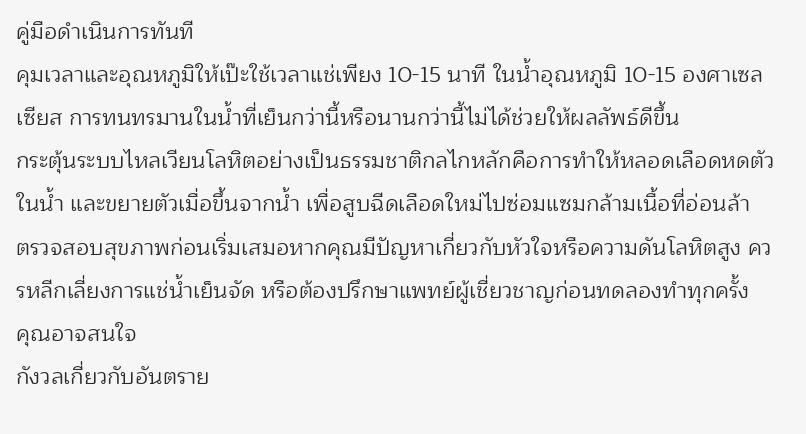คู่มือดำเนินการทันที
คุมเวลาและอุณหภูมิให้เป๊ะใช้เวลาแช่เพียง 10-15 นาที ในน้ำอุณหภูมิ 10-15 องศาเซลเซียส การทนทรมานในน้ำที่เย็นกว่านี้หรือนานกว่านี้ไม่ได้ช่วยให้ผลลัพธ์ดีขึ้น
กระตุ้นระบบไหลเวียนโลหิตอย่างเป็นธรรมชาติกลไกหลักคือการทำให้หลอดเลือดหดตัวในน้ำ และขยายตัวเมื่อขึ้นจากน้ำ เพื่อสูบฉีดเลือดใหม่ไปซ่อมแซมกล้ามเนื้อที่อ่อนล้า
ตรวจสอบสุขภาพก่อนเริ่มเสมอหากคุณมีปัญหาเกี่ยวกับหัวใจหรือความดันโลหิตสูง ควรหลีกเลี่ยงการแช่น้ำเย็นจัด หรือต้องปรึกษาแพทย์ผู้เชี่ยวชาญก่อนทดลองทำทุกครั้ง
คุณอาจสนใจ
กังวลเกี่ยวกับอันตราย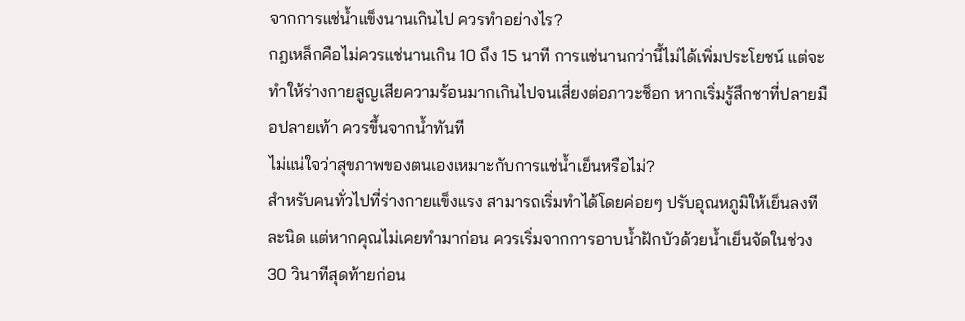จากการแช่น้ำแข็งนานเกินไป ควรทำอย่างไร?
กฎเหล็กคือไม่ควรแช่นานเกิน 10 ถึง 15 นาที การแช่นานกว่านี้ไม่ได้เพิ่มประโยชน์ แต่จะทำให้ร่างกายสูญเสียความร้อนมากเกินไปจนเสี่ยงต่อภาวะช็อก หากเริ่มรู้สึกชาที่ปลายมือปลายเท้า ควรขึ้นจากน้ำทันที
ไม่แน่ใจว่าสุขภาพของตนเองเหมาะกับการแช่น้ำเย็นหรือไม่?
สำหรับคนทั่วไปที่ร่างกายแข็งแรง สามารถเริ่มทำได้โดยค่อยๆ ปรับอุณหภูมิให้เย็นลงทีละนิด แต่หากคุณไม่เคยทำมาก่อน ควรเริ่มจากการอาบน้ำฝักบัวด้วยน้ำเย็นจัดในช่วง 30 วินาทีสุดท้ายก่อน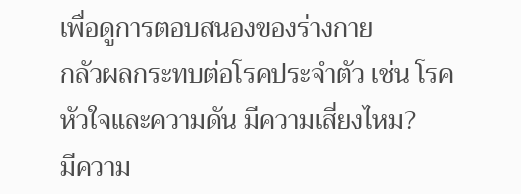เพื่อดูการตอบสนองของร่างกาย
กลัวผลกระทบต่อโรคประจำตัว เช่น โรคหัวใจและความดัน มีความเสี่ยงไหม?
มีความ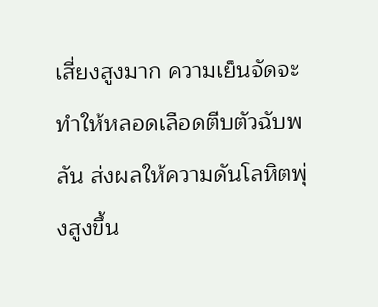เสี่ยงสูงมาก ความเย็นจัดจะทำให้หลอดเลือดตีบตัวฉับพลัน ส่งผลให้ความดันโลหิตพุ่งสูงขึ้น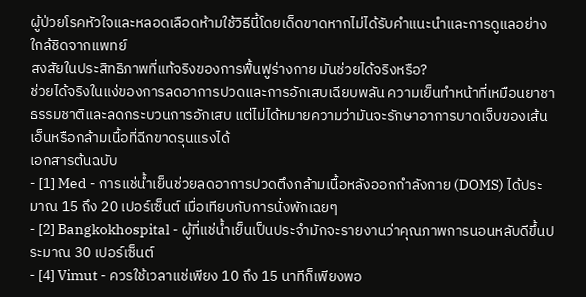ผู้ป่วยโรคหัวใจและหลอดเลือดห้ามใช้วิธีนี้โดยเด็ดขาดหากไม่ได้รับคำแนะนำและการดูแลอย่างใกล้ชิดจากแพทย์
สงสัยในประสิทธิภาพที่แท้จริงของการฟื้นฟูร่างกาย มันช่วยได้จริงหรือ?
ช่วยได้จริงในแง่ของการลดอาการปวดและการอักเสบเฉียบพลัน ความเย็นทำหน้าที่เหมือนยาชาธรรมชาติและลดกระบวนการอักเสบ แต่ไม่ได้หมายความว่ามันจะรักษาอาการบาดเจ็บของเส้นเอ็นหรือกล้ามเนื้อที่ฉีกขาดรุนแรงได้
เอกสารต้นฉบับ
- [1] Med - การแช่น้ำเย็นช่วยลดอาการปวดตึงกล้ามเนื้อหลังออกกำลังกาย (DOMS) ได้ประมาณ 15 ถึง 20 เปอร์เซ็นต์ เมื่อเทียบกับการนั่งพักเฉยๆ
- [2] Bangkokhospital - ผู้ที่แช่น้ำเย็นเป็นประจำมักจะรายงานว่าคุณภาพการนอนหลับดีขึ้นประมาณ 30 เปอร์เซ็นต์
- [4] Vimut - ควรใช้เวลาแช่เพียง 10 ถึง 15 นาทีก็เพียงพอ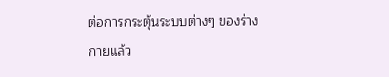ต่อการกระตุ้นระบบต่างๆ ของร่างกายแล้ว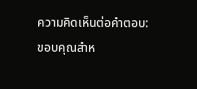ความคิดเห็นต่อคำตอบ:
ขอบคุณสำห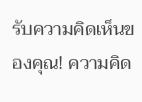รับความคิดเห็นของคุณ! ความคิด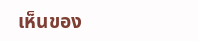เห็นของ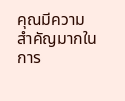คุณมีความสำคัญมากในการ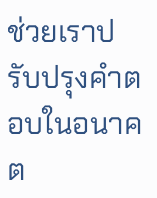ช่วยเราปรับปรุงคำตอบในอนาคต